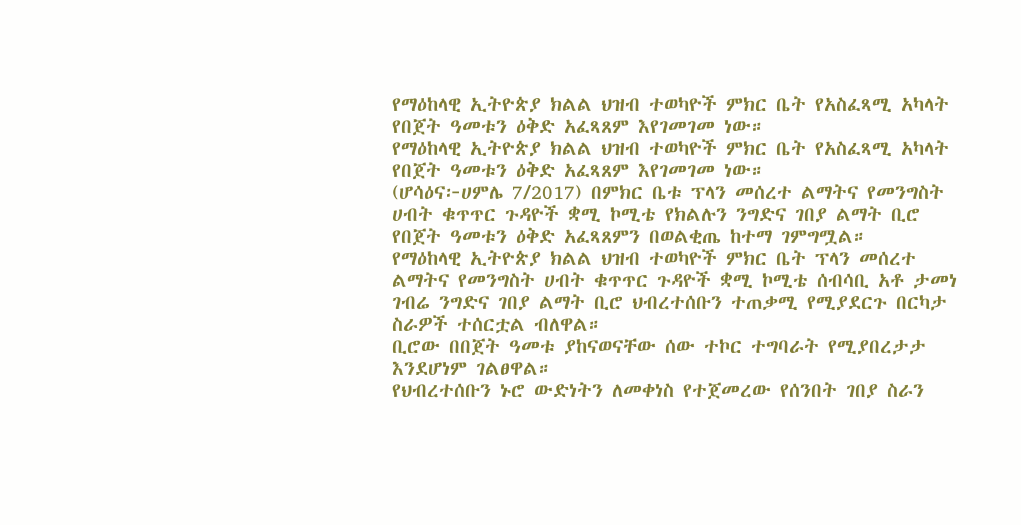የማዕከላዊ ኢትዮጵያ ክልል ህዝብ ተወካዮች ምክር ቤት የአስፈጻሚ አካላት የበጀት ዓመቱን ዕቅድ አፈጻጸም እየገመገመ ነው።
የማዕከላዊ ኢትዮጵያ ክልል ህዝብ ተወካዮች ምክር ቤት የአስፈጻሚ አካላት የበጀት ዓመቱን ዕቅድ አፈጻጸም እየገመገመ ነው።
(ሆሳዕና፦ሀምሌ 7/2017) በምክር ቤቱ ፕላን መሰረተ ልማትና የመንግስት ሀብት ቁጥጥር ጉዳዮች ቋሚ ኮሚቴ የክልሉን ንግድና ገበያ ልማት ቢሮ የበጀት ዓመቱን ዕቅድ አፈጻጸምን በወልቂጤ ከተማ ገምግሟል።
የማዕከላዊ ኢትዮጵያ ክልል ህዝብ ተወካዮች ምክር ቤት ፕላን መሰረተ ልማትና የመንግስት ሀብት ቁጥጥር ጉዳዮች ቋሚ ኮሚቴ ሰብሳቢ አቶ ታመነ ገብሬ ንግድና ገበያ ልማት ቢሮ ህብረተሰቡን ተጠቃሚ የሚያደርጉ በርካታ ስራዎች ተሰርቷል ብለዋል።
ቢሮው በበጀት ዓመቱ ያከናወናቸው ሰው ተኮር ተግባራት የሚያበረታታ እንደሆነም ገልፀዋል።
የህብረተሰቡን ኑሮ ውድነትን ለመቀነስ የተጀመረው የሰንበት ገበያ ስራን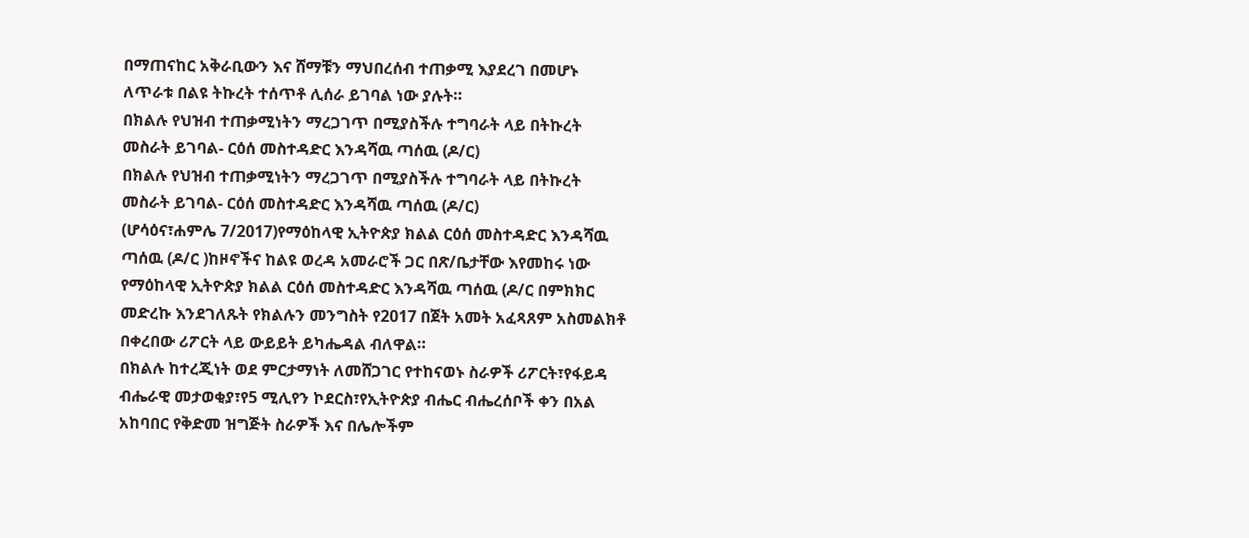በማጠናከር አቅራቢውን እና ሸማቹን ማህበረሰብ ተጠቃሚ እያደረገ በመሆኑ ለጥራቱ በልዩ ትኩረት ተሰጥቶ ሊሰራ ይገባል ነው ያሉት።
በክልሉ የህዝብ ተጠቃሚነትን ማረጋገጥ በሚያስችሉ ተግባራት ላይ በትኩረት መስራት ይገባል- ርዕሰ መስተዳድር እንዳሻዉ ጣሰዉ (ዶ/ር)
በክልሉ የህዝብ ተጠቃሚነትን ማረጋገጥ በሚያስችሉ ተግባራት ላይ በትኩረት መስራት ይገባል- ርዕሰ መስተዳድር እንዳሻዉ ጣሰዉ (ዶ/ር)
(ሆሳዕና፣ሐምሌ 7/2017)የማዕከላዊ ኢትዮጵያ ክልል ርዕሰ መስተዳድር እንዳሻዉ ጣሰዉ (ዶ/ር )ከዞኖችና ከልዩ ወረዳ አመራሮች ጋር በጽ/ቤታቸው እየመከሩ ነው
የማዕከላዊ ኢትዮጵያ ክልል ርዕሰ መስተዳድር እንዳሻዉ ጣሰዉ (ዶ/ር በምክክር መድረኩ እንደገለጹት የክልሉን መንግስት የ2017 በጀት አመት አፈጻጸም አስመልክቶ በቀረበው ሪፖርት ላይ ውይይት ይካሔዳል ብለዋል።
በክልሉ ከተረጂነት ወደ ምርታማነት ለመሸጋገር የተከናወኑ ስራዎች ሪፖርት፣የፋይዳ ብሔራዊ መታወቂያ፣የ5 ሚሊየን ኮደርስ፣የኢትዮጵያ ብሔር ብሔረሰቦች ቀን በአል አከባበር የቅድመ ዝግጅት ስራዎች እና በሌሎችም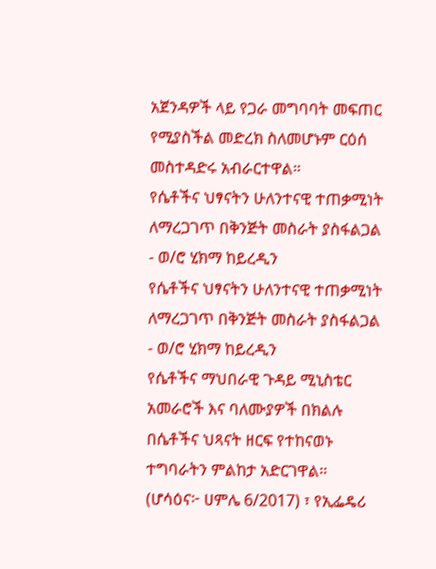አጀንዳዎች ላይ የጋራ መግባባት መፍጠር የሚያስችል መድረክ ስለመሆኑም ርዕሰ መስተዳድሩ አብራርተዋል።
የሴቶችና ህፃናትን ሁለንተናዊ ተጠቃሚነት ለማረጋገጥ በቅንጅት መስራት ያስፋልጋል - ወ/ሮ ሂክማ ከይረዲን
የሴቶችና ህፃናትን ሁለንተናዊ ተጠቃሚነት ለማረጋገጥ በቅንጅት መስራት ያስፋልጋል - ወ/ሮ ሂክማ ከይረዲን
የሴቶችና ማህበራዊ ጉዳይ ሚኒስቴር አመራሮች እና ባለሙያዎች በክልሉ በሴቶችና ህጻናት ዘርፍ የተከናወኑ ተግባራትን ምልከታ አድርገዋል።
(ሆሳዕና፦ ሀምሌ 6/2017) ፣ የኢፌዴሪ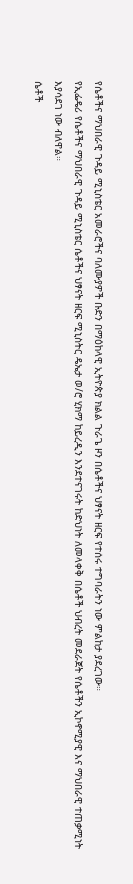የሴቶችና ማህበራዊ ጉዳይ ሚኒስቴር አመራሮችና ባለሙያዎች ቡድን በማዕከላዊ ኢትዮጵያ ክልል ጉራጌ ዞን በሴቶችና ህፃናት ዘርፍ የተሰሩ ተግባራትን ነው ምልከታ ያደረገው።
የኢፌዴሪ የሴቶችና ማህበራዊ ጉዳይ ሚኒስቴር ሴቶችና ህፃናት ዘርፍ ሚኒስትር ዴኤታ ወ/ሮ ሂክማ ከይረዲን እንደተናገሩት ከድህነት ለመላቀቅ በሴቶች ህብረት መደራጀት የሴቶችን ኢኮኖሚያዊ እና ማህበራዊ ተጠቃሚነት እያሳደገ ነው ብለዋል።
ሴቶች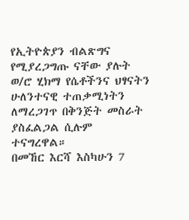የኢትዮጵያን ብልጽግና የሚያረጋግጡ ናቸው ያሉት ወ/ሮ ሂክማ የሴቶችንና ህፃናትን ሁለንተናዊ ተጠቃሚነትን ለማረጋገጥ በቅንጅት መስራት ያስፈልጋል ሲሉም ተናግረዋል።
በመኸር እርሻ እስካሁን 7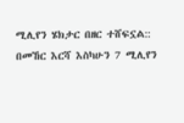ሚሊየን ሄክታር በዘር ተሸፍኗል::
በመኸር እርሻ እስካሁን 7 ሚሊየን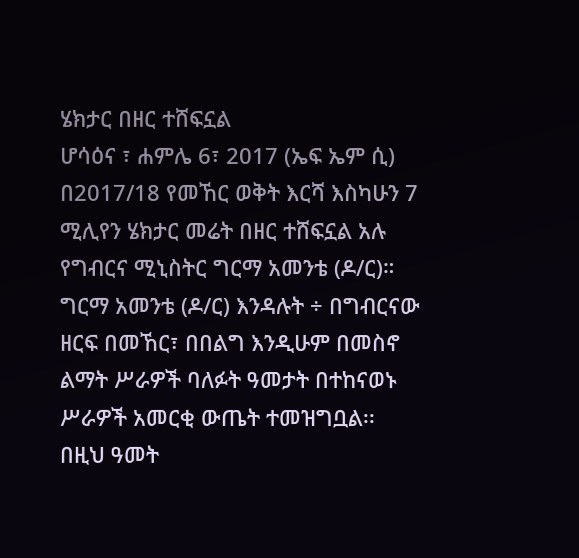ሄክታር በዘር ተሸፍኗል
ሆሳዕና ፣ ሐምሌ 6፣ 2017 (ኤፍ ኤም ሲ) በ2017/18 የመኸር ወቅት እርሻ እስካሁን 7 ሚሊየን ሄክታር መሬት በዘር ተሸፍኗል አሉ የግብርና ሚኒስትር ግርማ አመንቴ (ዶ/ር)።
ግርማ አመንቴ (ዶ/ር) እንዳሉት ÷ በግብርናው ዘርፍ በመኸር፣ በበልግ እንዲሁም በመስኖ ልማት ሥራዎች ባለፉት ዓመታት በተከናወኑ ሥራዎች አመርቂ ውጤት ተመዝግቧል፡፡
በዚህ ዓመት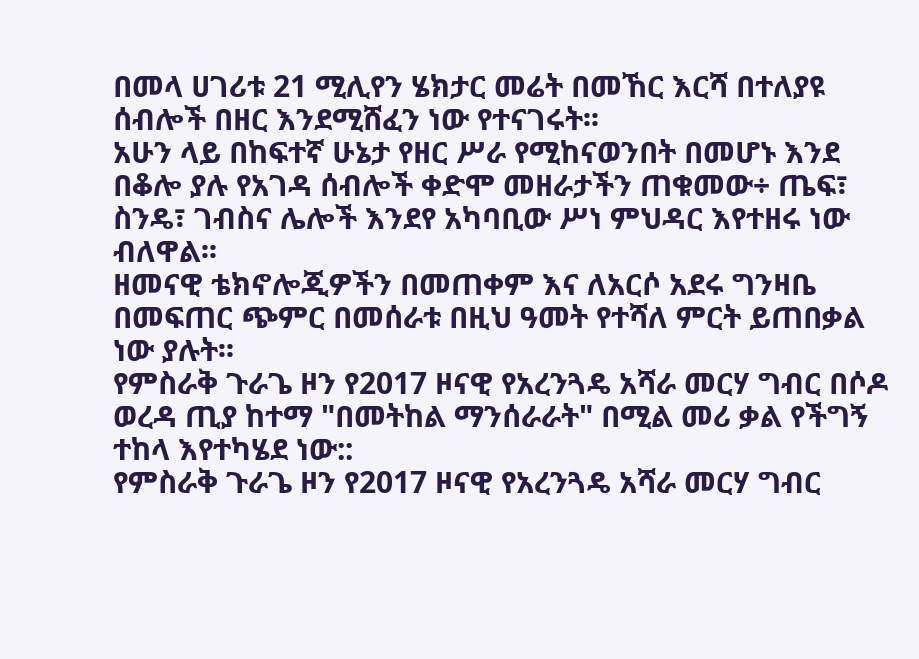በመላ ሀገሪቱ 21 ሚሊየን ሄክታር መሬት በመኸር እርሻ በተለያዩ ሰብሎች በዘር እንደሚሸፈን ነው የተናገሩት፡፡
አሁን ላይ በከፍተኛ ሁኔታ የዘር ሥራ የሚከናወንበት በመሆኑ እንደ በቆሎ ያሉ የአገዳ ሰብሎች ቀድሞ መዘራታችን ጠቁመው÷ ጤፍ፣ ስንዴ፣ ገብስና ሌሎች እንደየ አካባቢው ሥነ ምህዳር እየተዘሩ ነው ብለዋል፡፡
ዘመናዊ ቴክኖሎጂዎችን በመጠቀም እና ለአርሶ አደሩ ግንዛቤ በመፍጠር ጭምር በመሰራቱ በዚህ ዓመት የተሻለ ምርት ይጠበቃል ነው ያሉት፡፡
የምስራቅ ጉራጌ ዞን የ2017 ዞናዊ የአረንጓዴ አሻራ መርሃ ግብር በሶዶ ወረዳ ጢያ ከተማ "በመትከል ማንሰራራት" በሚል መሪ ቃል የችግኝ ተከላ እየተካሄደ ነው::
የምስራቅ ጉራጌ ዞን የ2017 ዞናዊ የአረንጓዴ አሻራ መርሃ ግብር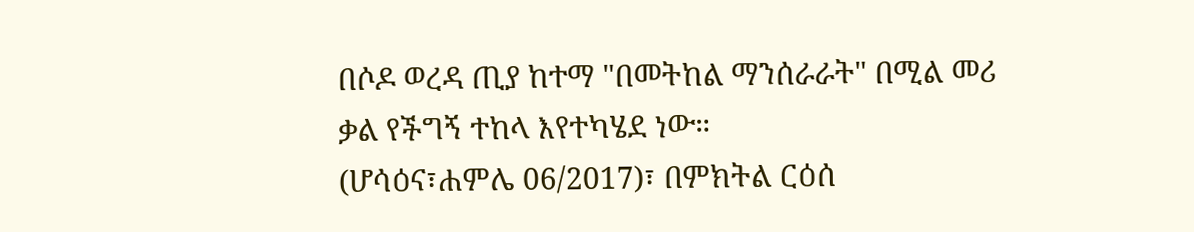በሶዶ ወረዳ ጢያ ከተማ "በመትከል ማንሰራራት" በሚል መሪ ቃል የችግኝ ተከላ እየተካሄደ ነው።
(ሆሳዕና፣ሐምሌ 06/2017)፣ በምክትል ርዕሰ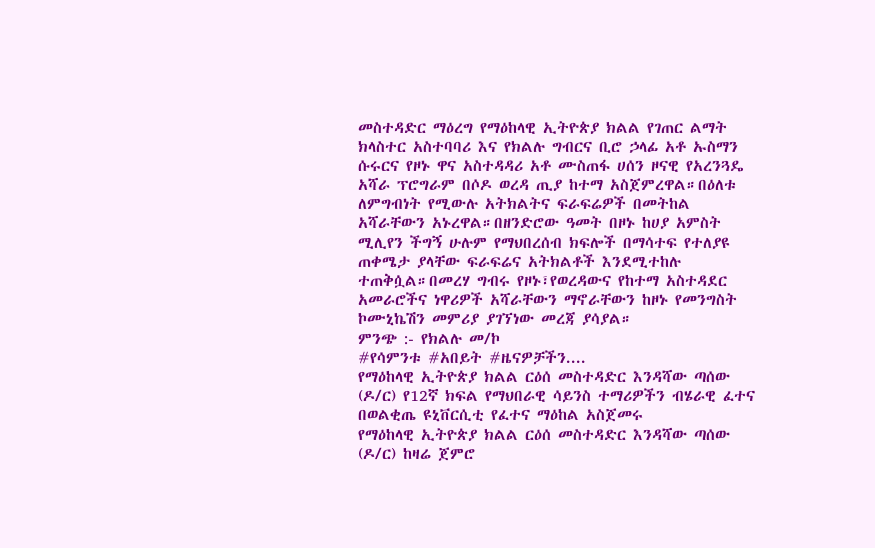መስተዳድር ማዕረግ የማዕከላዊ ኢትዮጵያ ክልል የገጠር ልማት ክላስተር አስተባባሪ እና የክልሉ ግብርና ቢሮ ኃላፊ አቶ ኡስማን ሱሩርና የዞኑ ዋና አስተዳዳሪ አቶ ሙስጠፋ ሀሰን ዞናዊ የአረንጓዴ አሻራ ፕሮግራም በሶዶ ወረዳ ጢያ ከተማ አስጀምረዋል።በዕለቱ ለምግብነት የሚውሉ አትክልትና ፍራፍሬዎች በመትከል አሻራቸውን አኑረዋል።በዘንድሮው ዓመት በዞኑ ከሀያ አምስት ሚሊየን ችግኝ ሁሉም የማህበረሰብ ክፍሎች በማሳተፍ የተለያዩ ጠቀሜታ ያላቸው ፍራፍሬና አትክልቶች እንደሚተከሉ ተጠቅሷል።በመረሃ ግብሩ የዞኑ፣የወረዳውና የከተማ አስተዳደር አመራሮችና ነዋሪዎች አሻራቸውን ማኖራቸውን ከዞኑ የመንግስት ኮሙኒኬሽን መምሪያ ያገኘነው መረጃ ያሳያል።
ምንጭ :- የክልሉ መ/ኮ
#የሳምንቱ #አበይት #ዜናዎቻችን....
የማዕከላዊ ኢትዮጵያ ክልል ርዕሰ መስተዳድር እንዳሻው ጣሰው (ዶ/ር) የ12ኛ ክፍል የማህበራዊ ሳይንስ ተማሪዎችን ብሄራዊ ፈተና በወልቂጤ ዩኒቨርሲቲ የፈተና ማዕከል አስጀመሩ
የማዕከላዊ ኢትዮጵያ ክልል ርዕሰ መስተዳድር እንዳሻው ጣሰው (ዶ/ር) ከዛሬ ጀምሮ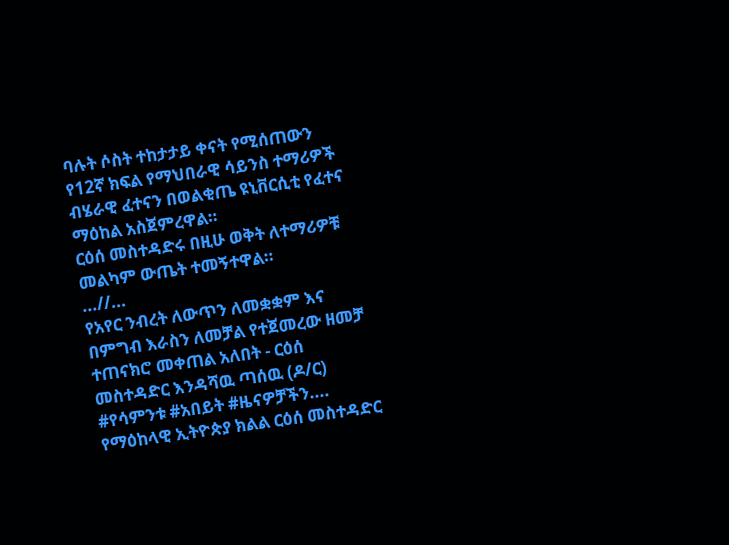ባሉት ሶስት ተከታታይ ቀናት የሚሰጠውን የ12ኛ ክፍል የማህበራዊ ሳይንስ ተማሪዎች ብሄራዊ ፈተናን በወልቂጤ ዩኒቨርሲቲ የፈተና ማዕከል አስጀምረዋል።
ርዕሰ መስተዳድሩ በዚሁ ወቅት ለተማሪዎቹ መልካም ውጤት ተመኝተዋል።
...//...
የአየር ንብረት ለውጥን ለመቋቋም እና በምግብ እራስን ለመቻል የተጀመረው ዘመቻ ተጠናክሮ መቀጠል አለበት - ርዕሰ መስተዳድር እንዳሻዉ ጣሰዉ (ዶ/ር)
#የሳምንቱ #አበይት #ዜናዎቻችን....
የማዕከላዊ ኢትዮጵያ ክልል ርዕሰ መስተዳድር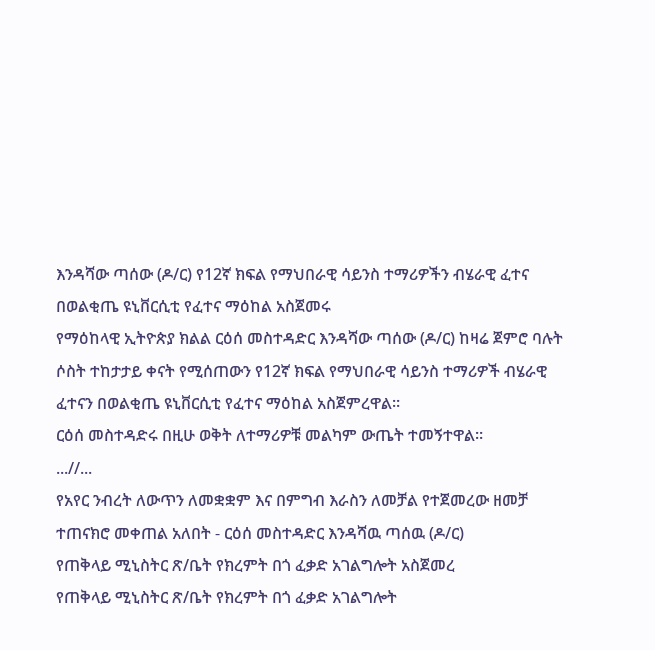እንዳሻው ጣሰው (ዶ/ር) የ12ኛ ክፍል የማህበራዊ ሳይንስ ተማሪዎችን ብሄራዊ ፈተና በወልቂጤ ዩኒቨርሲቲ የፈተና ማዕከል አስጀመሩ
የማዕከላዊ ኢትዮጵያ ክልል ርዕሰ መስተዳድር እንዳሻው ጣሰው (ዶ/ር) ከዛሬ ጀምሮ ባሉት ሶስት ተከታታይ ቀናት የሚሰጠውን የ12ኛ ክፍል የማህበራዊ ሳይንስ ተማሪዎች ብሄራዊ ፈተናን በወልቂጤ ዩኒቨርሲቲ የፈተና ማዕከል አስጀምረዋል።
ርዕሰ መስተዳድሩ በዚሁ ወቅት ለተማሪዎቹ መልካም ውጤት ተመኝተዋል።
...//...
የአየር ንብረት ለውጥን ለመቋቋም እና በምግብ እራስን ለመቻል የተጀመረው ዘመቻ ተጠናክሮ መቀጠል አለበት - ርዕሰ መስተዳድር እንዳሻዉ ጣሰዉ (ዶ/ር)
የጠቅላይ ሚኒስትር ጽ/ቤት የክረምት በጎ ፈቃድ አገልግሎት አስጀመረ
የጠቅላይ ሚኒስትር ጽ/ቤት የክረምት በጎ ፈቃድ አገልግሎት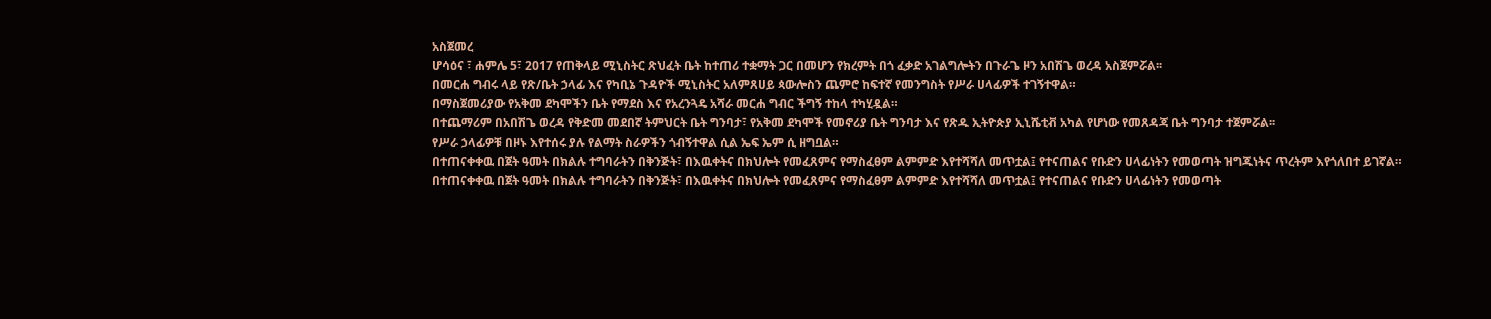አስጀመረ
ሆሳዕና ፣ ሐምሌ 5፣ 2017 የጠቅላይ ሚኒስትር ጽህፈት ቤት ከተጠሪ ተቋማት ጋር በመሆን የክረምት በጎ ፈቃድ አገልግሎትን በጉራጌ ዞን አበሽጌ ወረዳ አስጀምሯል፡፡
በመርሐ ግብሩ ላይ የጽ/ቤት ኃላፊ እና የካቢኔ ጉዳዮች ሚኒስትር አለምጸሀይ ጳውሎስን ጨምሮ ከፍተኛ የመንግስት የሥራ ሀላፊዎች ተገኝተዋል።
በማስጀመሪያው የአቅመ ደካሞችን ቤት የማደስ እና የአረንጓዴ አሻራ መርሐ ግብር ችግኝ ተከላ ተካሂዷል።
በተጨማሪም በአበሽጌ ወረዳ የቅድመ መደበኛ ትምህርት ቤት ግንባታ፣ የአቅመ ደካሞች የመኖሪያ ቤት ግንባታ እና የጽዱ ኢትዮጵያ ኢኒሼቲቭ አካል የሆነው የመጸዳጃ ቤት ግንባታ ተጀምሯል፡፡
የሥራ ኃላፊዎቹ በዞኑ እየተሰሩ ያሉ የልማት ስራዎችን ጎብኝተዋል ሲል ኤፍ ኤም ሲ ዘግቧል።
በተጠናቀቀዉ በጀት ዓመት በክልሉ ተግባራትን በቅንጅት፣ በእዉቀትና በክህሎት የመፈጸምና የማስፈፀም ልምምድ እየተሻሻለ መጥቷል፤ የተናጠልና የቡድን ሀላፊነትን የመወጣት ዝግጁነትና ጥረትም እየጎለበተ ይገኛል።
በተጠናቀቀዉ በጀት ዓመት በክልሉ ተግባራትን በቅንጅት፣ በእዉቀትና በክህሎት የመፈጸምና የማስፈፀም ልምምድ እየተሻሻለ መጥቷል፤ የተናጠልና የቡድን ሀላፊነትን የመወጣት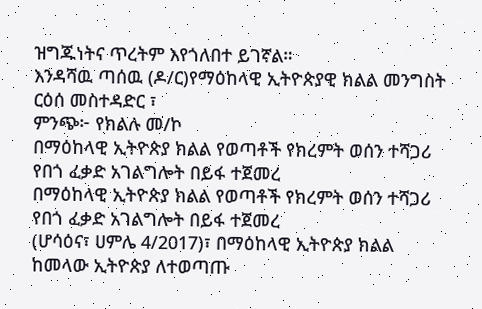ዝግጁነትና ጥረትም እየጎለበተ ይገኛል።
እንዳሻዉ ጣሰዉ (ዶ/ር)የማዕከላዊ ኢትዮጵያዊ ክልል መንግስት ርዕሰ መስተዳድር ፣
ምንጭ፦ የክልሉ መ/ኮ
በማዕከላዊ ኢትዮጵያ ክልል የወጣቶች የክረምት ወሰን ተሻጋሪ የበጎ ፈቃድ አገልግሎት በይፋ ተጀመረ
በማዕከላዊ ኢትዮጵያ ክልል የወጣቶች የክረምት ወሰን ተሻጋሪ የበጎ ፈቃድ አገልግሎት በይፋ ተጀመረ
(ሆሳዕና፣ ሀምሌ 4/2017)፣ በማዕከላዊ ኢትዮጵያ ክልል ከመላው ኢትዮጵያ ለተወጣጡ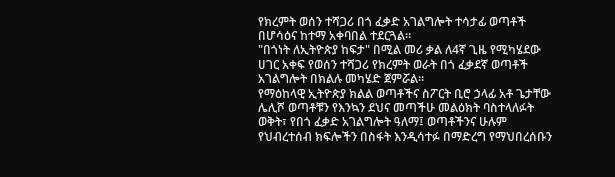የክረምት ወሰን ተሻጋሪ በጎ ፈቃድ አገልግሎት ተሳታፊ ወጣቶች በሆሳዕና ከተማ አቀባበል ተደርጓል።
"በጎነት ለኢትዮጵያ ከፍታ" በሚል መሪ ቃል ለ4ኛ ጊዜ የሚካሄደው ሀገር አቀፍ የወሰን ተሻጋሪ የክረምት ወራት በጎ ፈቃደኛ ወጣቶች አገልግሎት በክልሉ መካሄድ ጀምሯል።
የማዕከላዊ ኢትዮጵያ ክልል ወጣቶችና ስፖርት ቢሮ ኃላፊ አቶ ጌታቸው ሌሊሾ ወጣቶቹን የእንኳን ደህና መጣችሁ መልዕክት ባስተላለፉት ወቅት፣ የበጎ ፈቃድ አገልግሎት ዓለማ፤ ወጣቶችንና ሁሉም የህብረተሰብ ክፍሎችን በስፋት እንዲሳተፉ በማድረግ የማህበረሰቡን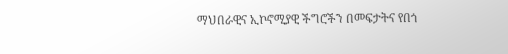ማህበራዊና ኢኮኖሚያዊ ችግሮችን በመፍታትና የበጎ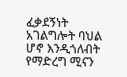ፈቃደኝነት አገልግሎት ባህል ሆኖ እንዲጎለብት የማድረግ ሚናን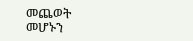መጨወት መሆኑን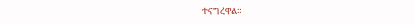ተናግረዋል።